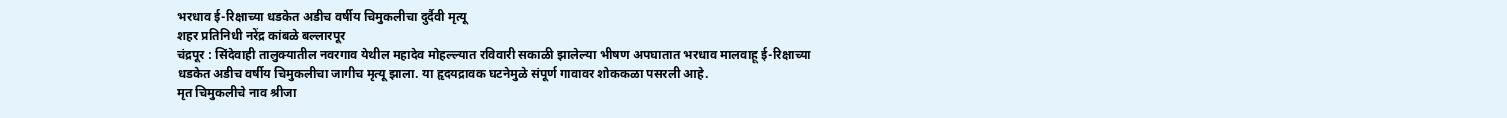भरधाव ई-रिक्षाच्या धडकेत अडीच वर्षीय चिमुकलीचा दुर्दैवी मृत्यू
शहर प्रतिनिधी नरेंद्र कांबळे बल्लारपूर
चंद्रपूर : सिंदेवाही तालुक्यातील नवरगाव येथील महादेव मोहल्ल्यात रविवारी सकाळी झालेल्या भीषण अपघातात भरधाव मालवाहू ई-रिक्षाच्या धडकेत अडीच वर्षीय चिमुकलीचा जागीच मृत्यू झाला. या हृदयद्रावक घटनेमुळे संपूर्ण गावावर शोककळा पसरली आहे.
मृत चिमुकलीचे नाव श्रीजा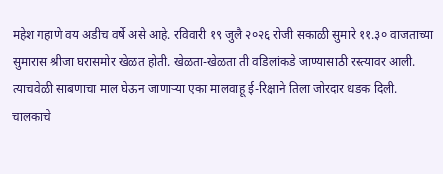महेश गहाणे वय अडीच वर्षे असे आहे. रविवारी १९ जुलै २०२६ रोजी सकाळी सुमारे ११.३० वाजताच्या सुमारास श्रीजा घरासमोर खेळत होती. खेळता-खेळता ती वडिलांकडे जाण्यासाठी रस्त्यावर आली. त्याचवेळी साबणाचा माल घेऊन जाणाऱ्या एका मालवाहू ई-रिक्षाने तिला जोरदार धडक दिली. चालकाचे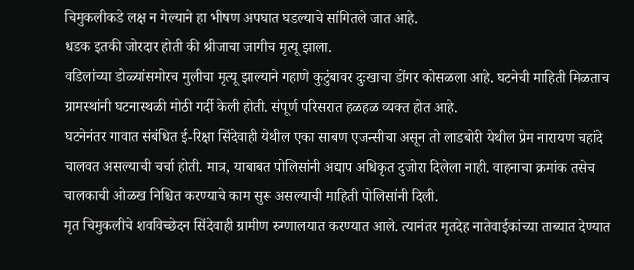चिमुकलीकडे लक्ष न गेल्याने हा भीषण अपघात घडल्याचे सांगितले जात आहे.
धडक इतकी जोरदार होती की श्रीजाचा जागीच मृत्यू झाला.
वडिलांच्या डोळ्यांसमोरच मुलीचा मृत्यू झाल्याने गहाणे कुटुंबावर दुःखाचा डोंगर कोसळला आहे. घटनेची माहिती मिळताच ग्रामस्थांनी घटनास्थळी मोठी गर्दी केली होती. संपूर्ण परिसरात हळहळ व्यक्त होत आहे.
घटनेनंतर गावात संबंधित ई-रिक्षा सिंदेवाही येथील एका साबण एजन्सीचा असून तो लाडबोरी येथील प्रेम नारायण चहांदे चालवत असल्याची चर्चा होती. मात्र, याबाबत पोलिसांनी अद्याप अधिकृत दुजोरा दिलेला नाही. वाहनाचा क्रमांक तसेच चालकाची ओळख निश्चित करण्याचे काम सुरू असल्याची माहिती पोलिसांनी दिली.
मृत चिमुकलीचे शवविच्छेदन सिंदेवाही ग्रामीण रुग्णालयात करण्यात आले. त्यानंतर मृतदेह नातेवाईकांच्या ताब्यात देण्यात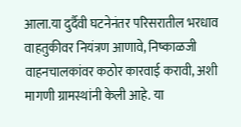आला.या दुर्दैवी घटनेनंतर परिसरातील भरधाव वाहतुकीवर नियंत्रण आणावे, निष्काळजी वाहनचालकांवर कठोर कारवाई करावी, अशी मागणी ग्रामस्थांनी केली आहे. या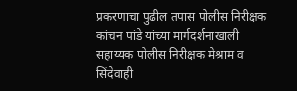प्रकरणाचा पुढील तपास पोलीस निरीक्षक कांचन पांडे यांच्या मार्गदर्शनाखाली सहाय्यक पोलीस निरीक्षक मेश्राम व सिंदेवाही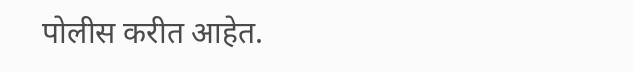पोलीस करीत आहेत.